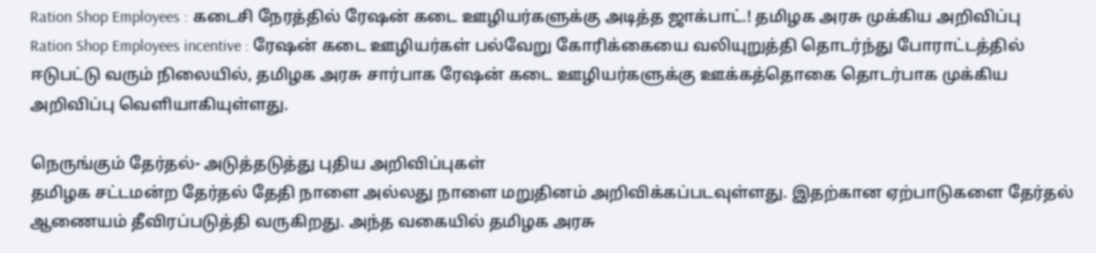Ration Shop Employees : கடைசி நேரத்தில் ரேஷன் கடை ஊழியர்களுக்கு அடித்த ஜாக்பாட்.! தமிழக அரசு முக்கிய அறிவிப்பு
Ration Shop Employees incentive : ரேஷன் கடை ஊழியர்கள் பல்வேறு கோரிக்கையை வலியுறுத்தி தொடர்ந்து போராட்டத்தில் ஈடுபட்டு வரும் நிலையில், தமிழக அரசு சார்பாக ரேஷன் கடை ஊழியர்களுக்கு ஊக்கத்தொகை தொடர்பாக முக்கிய அறிவிப்பு வெளியாகியுள்ளது.

நெருங்கும் தேர்தல்- அடுத்தடுத்து புதிய அறிவிப்புகள்
தமிழக சட்டமன்ற தேர்தல் தேதி நாளை அல்லது நாளை மறுதினம் அறிவிக்கப்படவுள்ளது. இதற்கான ஏற்பாடுகளை தேர்தல் ஆணையம் தீவிரப்படுத்தி வருகிறது. அந்த வகையில் தமிழக அரசு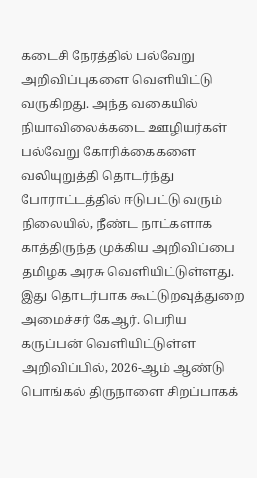கடைசி நேரத்தில் பல்வேறு அறிவிப்புகளை வெளியிட்டு வருகிறது. அந்த வகையில் நியாவிலைக்கடை ஊழியர்கள் பல்வேறு கோரிக்கைகளை வலியுறுத்தி தொடர்ந்து போராட்டத்தில் ஈடுபட்டு வரும் நிலையில், நீண்ட நாட்களாக காத்திருந்த முக்கிய அறிவிப்பை தமிழக அரசு வெளியிட்டுள்ளது. இது தொடர்பாக கூட்டுறவுத்துறை அமைச்சர் கேஆர். பெரிய கருப்பன் வெளியிட்டுள்ள அறிவிப்பில், 2026-ஆம் ஆண்டு பொங்கல் திருநாளை சிறப்பாகக்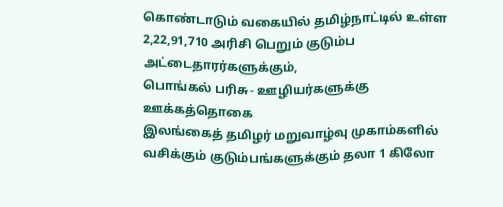கொண்டாடும் வகையில் தமிழ்நாட்டில் உள்ள 2,22,91,710 அரிசி பெறும் குடும்ப அட்டைதாரர்களுக்கும்,
பொங்கல் பரிசு- ஊழியர்களுக்கு ஊக்கத்தொகை
இலங்கைத் தமிழர் மறுவாழ்வு முகாம்களில் வசிக்கும் குடும்பங்களுக்கும் தலா 1 கிலோ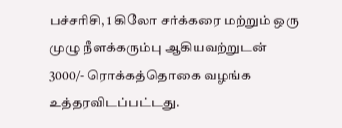பச்சரிசி, 1 கிலோ சர்க்கரை மற்றும் ஒரு முழு நீளக்கரும்பு ஆகியவற்றுடன் 3000/- ரொக்கத்தொகை வழங்க உத்தரவிடப்பட்டது.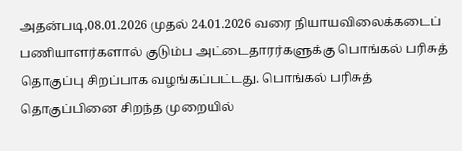அதன்படி,08.01.2026 முதல் 24.01.2026 வரை நியாயவிலைக்கடைப் பணியாளர்களால் குடும்ப அட்டைதாரர்களுக்கு பொங்கல் பரிசுத் தொகுப்பு சிறப்பாக வழங்கப்பட்டது. பொங்கல் பரிசுத் தொகுப்பினை சிறந்த முறையில்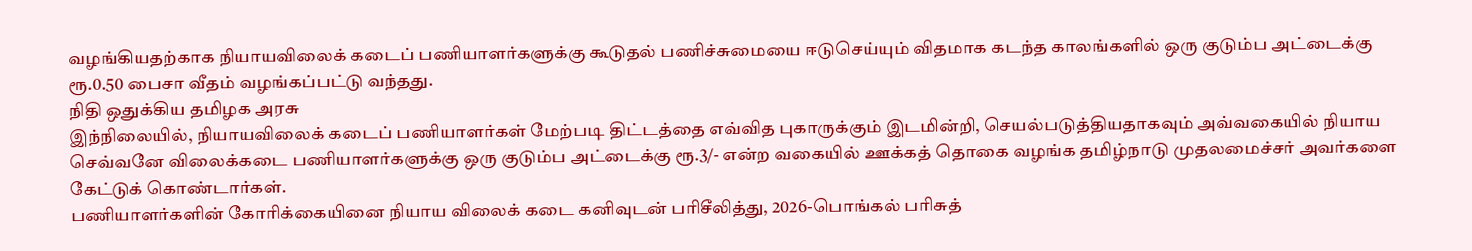வழங்கியதற்காக நியாயவிலைக் கடைப் பணியாளர்களுக்கு கூடுதல் பணிச்சுமையை ஈடுசெய்யும் விதமாக கடந்த காலங்களில் ஒரு குடும்ப அட்டைக்கு ரூ.0.50 பைசா வீதம் வழங்கப்பட்டு வந்தது.
நிதி ஒதுக்கிய தமிழக அரசு
இந்நிலையில், நியாயவிலைக் கடைப் பணியாளர்கள் மேற்படி திட்டத்தை எவ்வித புகாருக்கும் இடமின்றி, செயல்படுத்தியதாகவும் அவ்வகையில் நியாய செவ்வனே விலைக்கடை பணியாளர்களுக்கு ஒரு குடும்ப அட்டைக்கு ரூ.3/- என்ற வகையில் ஊக்கத் தொகை வழங்க தமிழ்நாடு முதலமைச்சர் அவர்களை கேட்டுக் கொண்டார்கள்.
பணியாளர்களின் கோரிக்கையினை நியாய விலைக் கடை கனிவுடன் பரிசீலித்து, 2026-பொங்கல் பரிசுத்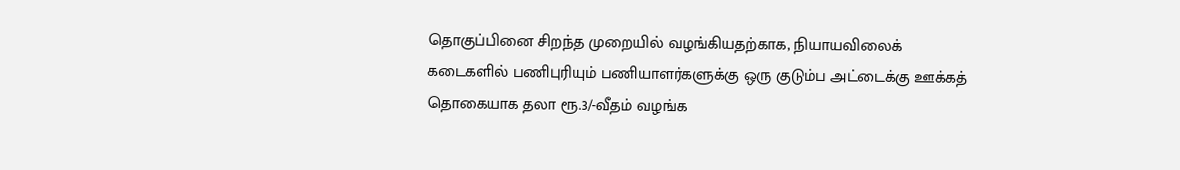தொகுப்பினை சிறந்த முறையில் வழங்கியதற்காக, நியாயவிலைக் கடைகளில் பணிபுரியும் பணியாளர்களுக்கு ஒரு குடும்ப அட்டைக்கு ஊக்கத் தொகையாக தலா ரூ.3/-வீதம் வழங்க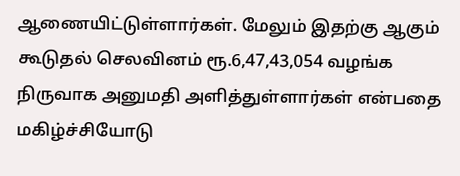ஆணையிட்டுள்ளார்கள். மேலும் இதற்கு ஆகும் கூடுதல் செலவினம் ரூ.6,47,43,054 வழங்க நிருவாக அனுமதி அளித்துள்ளார்கள் என்பதை மகிழ்ச்சியோடு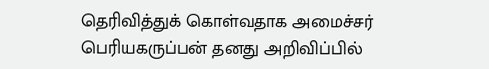தெரிவித்துக் கொள்வதாக அமைச்சர் பெரியகருப்பன் தனது அறிவிப்பில்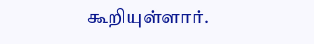கூறியுள்ளார்.